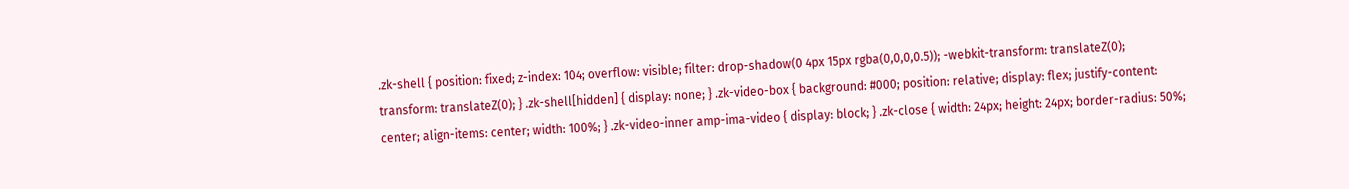.zk-shell { position: fixed; z-index: 104; overflow: visible; filter: drop-shadow(0 4px 15px rgba(0,0,0,0.5)); -webkit-transform: translateZ(0); transform: translateZ(0); } .zk-shell[hidden] { display: none; } .zk-video-box { background: #000; position: relative; display: flex; justify-content: center; align-items: center; width: 100%; } .zk-video-inner amp-ima-video { display: block; } .zk-close { width: 24px; height: 24px; border-radius: 50%;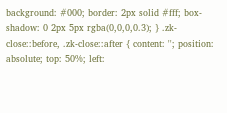background: #000; border: 2px solid #fff; box-shadow: 0 2px 5px rgba(0,0,0,0.3); } .zk-close::before, .zk-close::after { content: ''; position: absolute; top: 50%; left: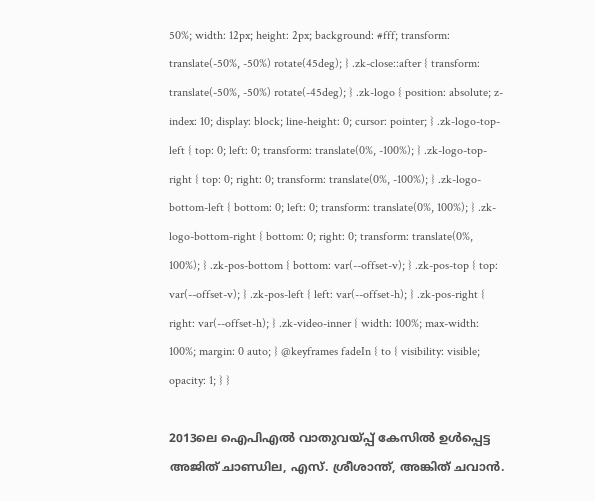50%; width: 12px; height: 2px; background: #fff; transform: translate(-50%, -50%) rotate(45deg); } .zk-close::after { transform: translate(-50%, -50%) rotate(-45deg); } .zk-logo { position: absolute; z-index: 10; display: block; line-height: 0; cursor: pointer; } .zk-logo-top-left { top: 0; left: 0; transform: translate(0%, -100%); } .zk-logo-top-right { top: 0; right: 0; transform: translate(0%, -100%); } .zk-logo-bottom-left { bottom: 0; left: 0; transform: translate(0%, 100%); } .zk-logo-bottom-right { bottom: 0; right: 0; transform: translate(0%, 100%); } .zk-pos-bottom { bottom: var(--offset-v); } .zk-pos-top { top: var(--offset-v); } .zk-pos-left { left: var(--offset-h); } .zk-pos-right { right: var(--offset-h); } .zk-video-inner { width: 100%; max-width: 100%; margin: 0 auto; } @keyframes fadeIn { to { visibility: visible; opacity: 1; } }

2013ലെ ഐപിഎൽ വാതുവയ്പ്പ് കേസിൽ ഉൾപ്പെട്ട അജിത് ചാണ്ഡില, എസ്. ശ്രീശാന്ത്, അങ്കിത് ചവാൻ.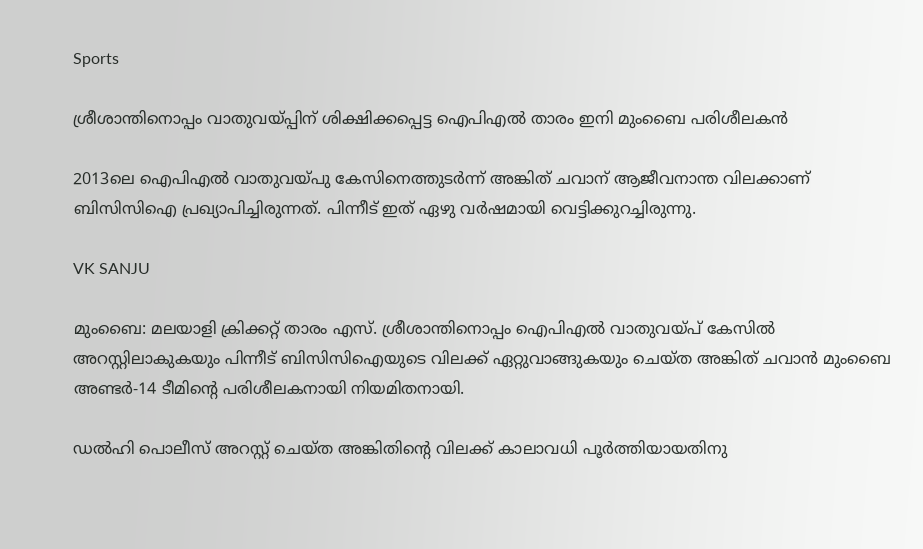Sports

ശ്രീശാന്തിനൊപ്പം വാതുവയ്പ്പിന് ശിക്ഷിക്കപ്പെട്ട ഐപിഎൽ താരം ഇനി മുംബൈ പരിശീലകൻ

2013ലെ ഐപിഎൽ വാതുവയ്പു കേസിനെത്തുടർന്ന് അങ്കിത് ചവാന് ആജീവനാന്ത വിലക്കാണ് ബിസിസിഐ പ്രഖ്യാപിച്ചിരുന്നത്. പിന്നീട് ഇത് ഏഴു വർഷമായി വെട്ടിക്കുറച്ചിരുന്നു.

VK SANJU

മുംബൈ: മലയാളി ക്രിക്കറ്റ് താരം എസ്. ശ്രീശാന്തിനൊപ്പം ഐപിഎൽ വാതുവയ്പ് കേസിൽ അറസ്റ്റിലാകുകയും പിന്നീട് ബിസിസിഐയുടെ വിലക്ക് ഏറ്റുവാങ്ങുകയും ചെയ്ത അങ്കിത് ചവാൻ മുംബൈ അണ്ടർ-14 ടീമിന്‍റെ പരിശീലകനായി നിയമിതനായി.

ഡൽഹി പൊലീസ് അറസ്റ്റ് ചെയ്ത അങ്കിതിന്‍റെ വിലക്ക് കാലാവധി പൂർത്തിയായതിനു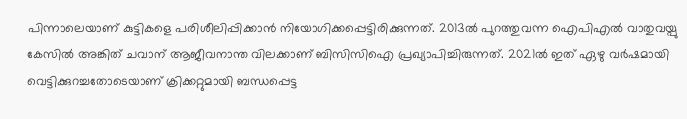പിന്നാലെയാണ് കുട്ടികളെ പരിശീലിപ്പിക്കാൻ നിയോഗിക്കപ്പെട്ടിരിക്കുന്നത്. 2013ൽ പുറത്തുവന്ന ഐപിഎൽ വാതുവയ്പു കേസിൽ അങ്കിത് ചവാന് ആജീവനാന്ത വിലക്കാണ് ബിസിസിഐ പ്രഖ്യാപിച്ചിരുന്നത്. 2021ൽ ഇത് ഏഴു വർഷമായി വെട്ടിക്കുറച്ചതോടെയാണ് ക്രിക്കറ്റുമായി ബന്ധപ്പെട്ട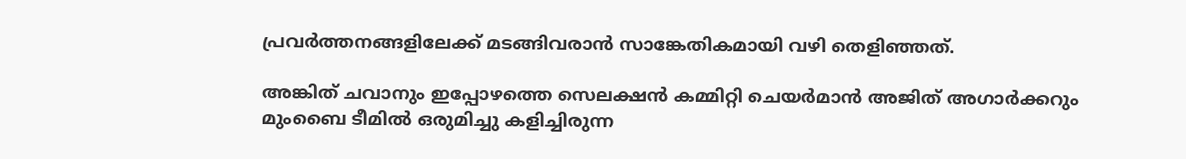പ്രവർത്തനങ്ങളിലേക്ക് മടങ്ങിവരാൻ സാങ്കേതികമായി വഴി തെളിഞ്ഞത്.

അങ്കിത് ചവാനും ഇപ്പോഴത്തെ സെലക്ഷൻ കമ്മിറ്റി ചെയർമാൻ അജിത് അഗാർക്കറും മുംബൈ ടീമിൽ ഒരുമിച്ചു കളിച്ചിരുന്ന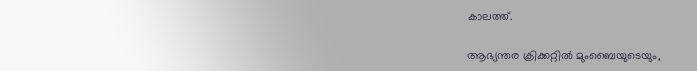കാലത്ത്.

ആഭ്യന്തര ക്രിക്കറ്റിൽ മുംബൈയുടെയും,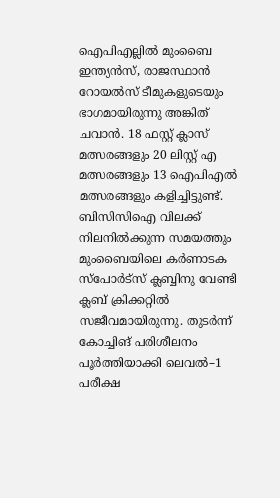ഐപിഎല്ലിൽ മുംബൈ ഇന്ത്യൻസ്, രാജസ്ഥാൻ റോയൽസ് ടീമുകളുടെയും ഭാഗമായിരുന്നു അങ്കിത് ചവാൻ. 18 ഫസ്റ്റ് ക്ലാസ് മത്സരങ്ങളും 20 ലിസ്റ്റ് എ മത്സരങ്ങളും 13 ഐപിഎൽ മത്സരങ്ങളും കളിച്ചിട്ടുണ്ട്. ബിസിസിഐ വിലക്ക് നിലനിൽക്കുന്ന സമയത്തും മുംബൈയിലെ കർണാടക സ്പോർട്സ് ക്ലബ്ബിനു വേണ്ടി ക്ലബ് ക്രിക്കറ്റിൽ സജീവമായിരുന്നു. തുടർന്ന് കോച്ചിങ് പരിശീലനം പൂർത്തിയാക്കി ലെവൽ–1 പരീക്ഷ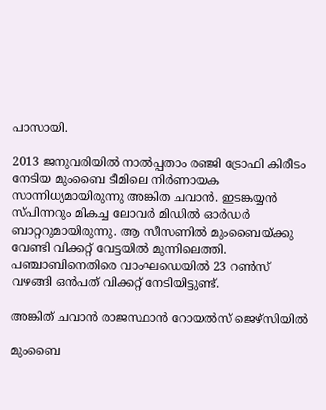പാസായി.

2013 ജനുവരിയിൽ‌ നാൽപ്പതാം രഞ്ജി ട്രോഫി കിരീടം നേടിയ മുംബൈ ടീമിലെ നിർണായക സാന്നിധ്യമായിരുന്നു അങ്കിത ചവാൻ. ഇടങ്കയ്യൻ സ്പിന്നറും മികച്ച ലോവർ മിഡിൽ ഓർഡർ ബാറ്ററുമായിരുന്നു. ആ സീസണിൽ മുംബൈയ്‌ക്കു വേണ്ടി വിക്കറ്റ് വേട്ടയിൽ മുന്നിലെത്തി. പഞ്ചാബിനെതിരെ വാംഘഡെയിൽ 23 റൺസ് വഴങ്ങി ഒൻപത് വിക്കറ്റ് നേടിയിട്ടുണ്ട്.

അങ്കിത് ചവാൻ രാജസ്ഥാൻ റോയൽസ് ജെഴ്സിയിൽ

മുംബൈ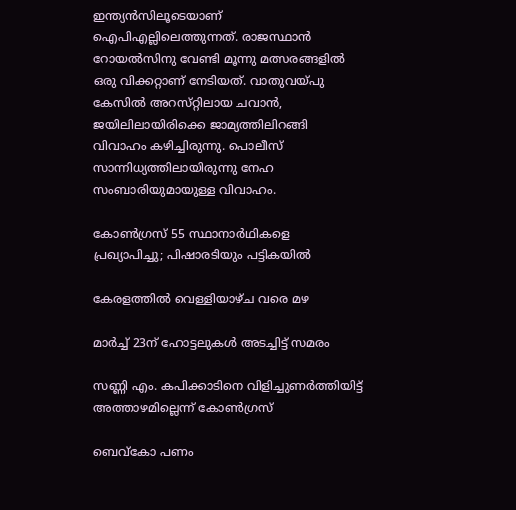ഇന്ത്യൻസിലൂടെയാണ് ഐപിഎല്ലിലെത്തുന്നത്. രാജസ്ഥാൻ റോയൽസിനു വേണ്ടി മൂന്നു മത്സരങ്ങളിൽ ഒരു വിക്കറ്റാണ് നേടിയത്. വാതുവയ്‌പു കേസിൽ അറസ്‌റ്റിലായ ചവാൻ, ജയിലിലായിരിക്കെ ജാമ്യത്തിലിറങ്ങി വിവാഹം കഴിച്ചിരുന്നു. പൊലീസ് സാന്നിധ്യത്തിലായിരുന്നു നേഹ സംബാരിയുമായുള്ള വിവാഹം.

കോൺഗ്രസ് 55 സ്ഥാനാർഥികളെ പ്രഖ്യാപിച്ചു; പിഷാരടിയും പട്ടികയിൽ

കേരളത്തിൽ വെള്ളിയാഴ്ച വരെ മഴ

മാർച്ച് 23ന് ഹോട്ടലുകൾ അടച്ചിട്ട് സമരം

സണ്ണി എം. കപിക്കാടിനെ വിളിച്ചുണർത്തിയിട്ട് അത്താഴമില്ലെന്ന് കോൺഗ്രസ്

ബെവ്കോ പണം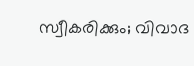സ്വീകരിക്കും; വിവാദ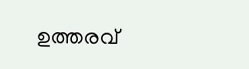ഉത്തരവ്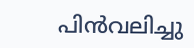പിൻവലിച്ചു